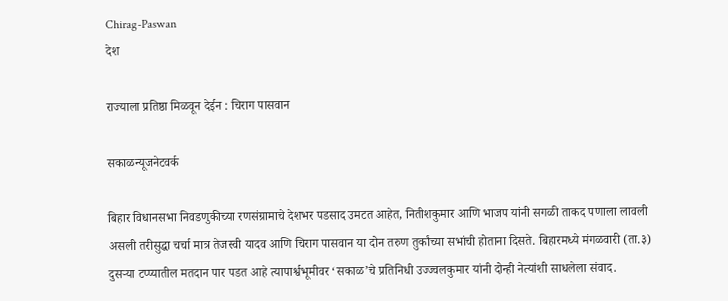Chirag-Paswan
देश

राज्याला प्रतिष्ठा मिळवून देईन : चिराग पासवान

सकाळन्यूजनेटवर्क

बिहार विधानसभा निवडणुकीच्या रणसंग्रामाचे देशभर पडसाद उमटत आहेत, नितीशकुमार आणि भाजप यांनी सगळी ताकद पणाला लावली असली तरीसुद्धा चर्चा मात्र तेजस्वी यादव आणि चिराग पासवान या दोन तरुण तुर्कांच्या सभांची होताना दिसते. बिहारमध्ये मंगळवारी (ता.३) दुसऱ्या टप्प्यातील मतदान पार पडत आहे त्यापार्श्वभूमीवर ‘सकाळ’चे प्रतिनिधी उज्ज्वलकुमार यांनी दोन्ही नेत्यांशी साधलेला संवाद.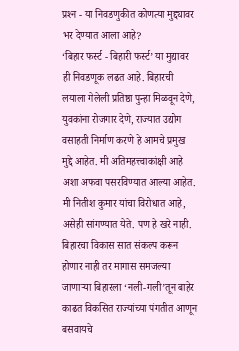प्रश्‍न - या निवडणुकीत कोणत्या मुद्द्यावर भर देण्यात आला आहे?
‘बिहार फर्स्ट - बिहारी फर्स्ट’ या मुद्यावर ही निवडणूक लढत आहे. बिहारची लयाला गेलेली प्रतिष्ठा पुन्हा मिळवून देणे, युवकांना रोजगार देणे, राज्यात उद्योग वसाहती निर्माण करणे हे आमचे प्रमुख मुद्दे आहेत. मी अतिमहत्त्वाकांक्षी आहे अशा अफवा पसरविण्यात आल्या आहेत. मी नितीश कुमार यांचा विरोधात आहे, असेही सांगण्यात येते. पण हे खरे नाही. बिहारचा विकास सात संकल्प करून होणार नाही तर मागास समजल्या जाणाऱ्या बिहारला ‘नली-गली’तून बाहेर काढत विकसित राज्यांच्या पंगतीत आणून बसवायचे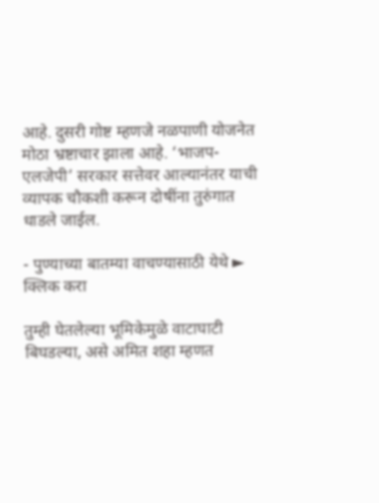आहे. दुसरी गोष्ट म्हणजे नळपाणी योजनेत मोठा भ्रष्टाचार झाला आहे. ‘भाजप-एलजेपी’ सरकार सत्तेवर आल्यानंतर याची व्यापक चौकशी करून दोषींना तुरुंगात धाडले जाईल.

- पुण्याच्या बातम्या वाचण्यासाठी येथे ► क्लिक करा

तुम्ही घेतलेल्या भूमिकेमुळे वाटाघाटी बिघडल्या, असे अमित शहा म्हणत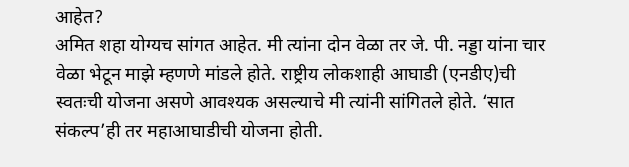आहेत?
अमित शहा योग्यच सांगत आहेत. मी त्यांना दोन वेळा तर जे. पी. नड्डा यांना चार वेळा भेटून माझे म्हणणे मांडले होते. राष्ट्रीय लोकशाही आघाडी (एनडीए)ची स्वतःची योजना असणे आवश्‍यक असल्याचे मी त्यांनी सांगितले होते. ‘सात संकल्प’ही तर महाआघाडीची योजना होती.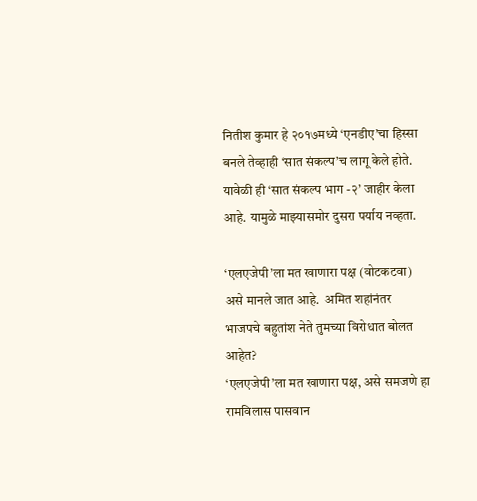नितीश कुमार हे २०१७मध्ये ‘एनडीए’चा हिस्सा बनले तेव्हाही ‘सात संकल्प’च लागू केले होते. यावेळी ही ‘सात संकल्प भाग -२’ जाहीर केला आहे. यामुळे माझ्यासमोर दुसरा पर्याय नव्हता.

‘एलएजेपी’ला मत खाणारा पक्ष (वोटकटवा) असे मानले जात आहे.  अमित शहांनंतर भाजपचे बहुतांश नेते तुमच्या विरोधात बोलत आहेत?
‘एलएजेपी’ला मत खाणारा पक्ष, असे समजणे हा रामविलास पासवान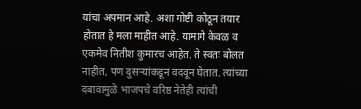यांचा अपमान आहे. अशा गोष्टी कोठून तयार होतात हे मला माहीत आहे. यामागे केवळ व एकमेव नितीश कुमारच आहेत. ते स्वतः बोलत नाहीत, पण दुसऱ्यांकडून वदवून घेतात. त्यांच्या दबावामुळे भाजपचे वरिष्ठ नेतेही त्यांची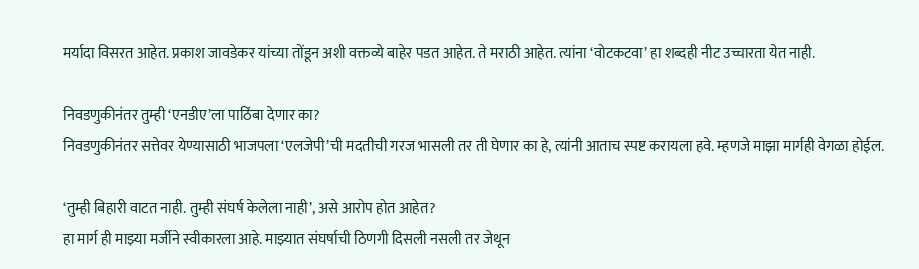मर्यादा विसरत आहेत. प्रकाश जावडेकर यांच्या तोंडून अशी वक्तव्ये बाहेर पडत आहेत. ते मराठी आहेत. त्यांना ‘वोटकटवा’ हा शब्दही नीट उच्चारता येत नाही.

निवडणुकीनंतर तुम्ही ‘एनडीए’ला पाठिंबा देणार का?
निवडणुकीनंतर सत्तेवर येण्यासाठी भाजपला ‘एलजेपी’ची मदतीची गरज भासली तर ती घेणार का हे, त्यांनी आताच स्पष्ट करायला हवे. म्हणजे माझा मार्गही वेगळा होईल.

‘तुम्ही बिहारी वाटत नाही. तुम्ही संघर्ष केलेला नाही’, असे आरोप होत आहेत?
हा मार्ग ही माझ्या मर्जीने स्वीकारला आहे. माझ्यात संघर्षाची ठिणगी दिसली नसली तर जेथून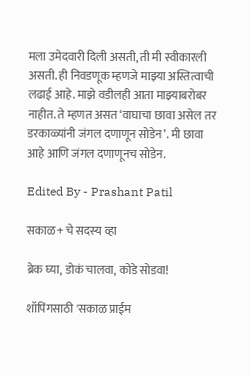मला उमेदवारी दिली असती, ती मी स्वीकारली असती. ही निवडणूक म्हणजे माझ्या अस्तित्वाची लढाई आहे. माझे वडीलही आता माझ्याबरोबर नाहीत. ते म्हणत असत ‘वाघाचा छावा असेल तर डरकाळ्यांनी जंगल दणाणून सोडेन’. मी छावा आहे आणि जंगल दणाणूनच सोडेन.

Edited By - Prashant Patil

सकाळ+ चे सदस्य व्हा

ब्रेक घ्या, डोकं चालवा, कोडे सोडवा!

शॉपिंगसाठी 'सकाळ प्राईम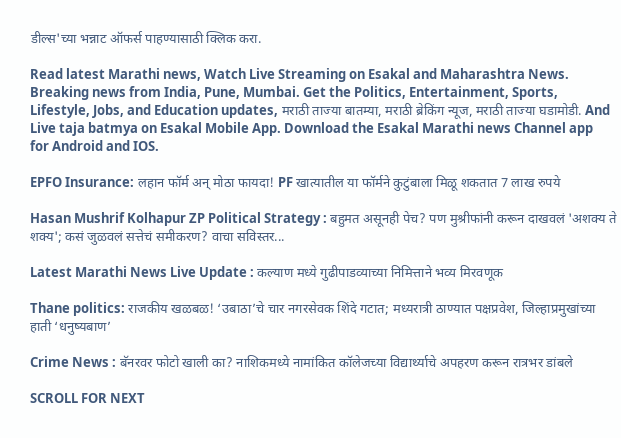डील्स'च्या भन्नाट ऑफर्स पाहण्यासाठी क्लिक करा.

Read latest Marathi news, Watch Live Streaming on Esakal and Maharashtra News. Breaking news from India, Pune, Mumbai. Get the Politics, Entertainment, Sports, Lifestyle, Jobs, and Education updates, मराठी ताज्या बातम्या, मराठी ब्रेकिंग न्यूज, मराठी ताज्या घडामोडी. And Live taja batmya on Esakal Mobile App. Download the Esakal Marathi news Channel app for Android and IOS.

EPFO Insurance: लहान फॉर्म अन् मोठा फायदा! PF खात्यातील या फॉर्मने कुटुंबाला मिळू शकतात 7 लाख रुपये

Hasan Mushrif Kolhapur ZP Political Strategy : बहुमत असूनही पेच? पण मुश्रीफांनी करून दाखवलं 'अशक्य ते शक्य'; कसं जुळवलं सत्तेचं समीकरण? वाचा सविस्तर...

Latest Marathi News Live Update : कल्याण मध्ये गुढीपाडव्याच्या निमित्ताने भव्य मिरवणूक

Thane politics: राजकीय खळबळ! ‘उबाठा’चे चार नगरसेवक शिंदे गटात; मध्यरात्री ठाण्यात पक्षप्रवेश, जिल्हाप्रमुखांच्या हाती ‘धनुष्यबाण’

Crime News : बॅनरवर फोटो खाली का? नाशिकमध्ये नामांकित कॉलेजच्या विद्यार्थ्याचे अपहरण करून रात्रभर डांबले

SCROLL FOR NEXT